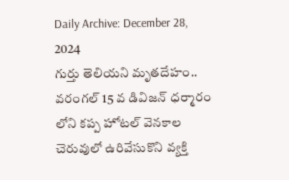Daily Archive: December 28, 2024
గుర్తు తెలియని మృతదేహం.. వరంగల్ 15 వ డివిజన్ ధర్మారం లోని కప్ప హోటల్ వెనకాల చెరువులో ఉరివేసుకొని వ్యక్తి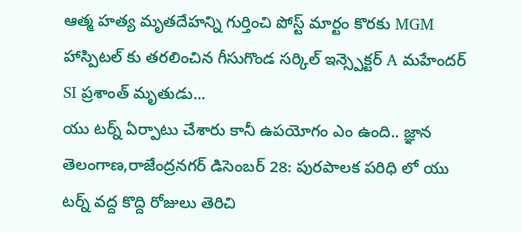ఆత్మ హత్య మృతదేహన్ని గుర్తించి పోస్ట్ మార్టం కొరకు MGM హాస్పిటల్ కు తరలించిన గీసుగొండ సర్కిల్ ఇన్స్పెక్టర్ A మహేందర్ SI ప్రశాంత్ మృతుడు...
యు టర్న్ ఏర్పాటు చేశారు కానీ ఉపయోగం ఎం ఉంది.. జ్ఞాన తెలంగాణ,రాజేంద్రనగర్ డిసెంబర్ 28: పురపాలక పరిధి లో యు టర్న్ వద్ద కొద్ది రోజులు తెరిచి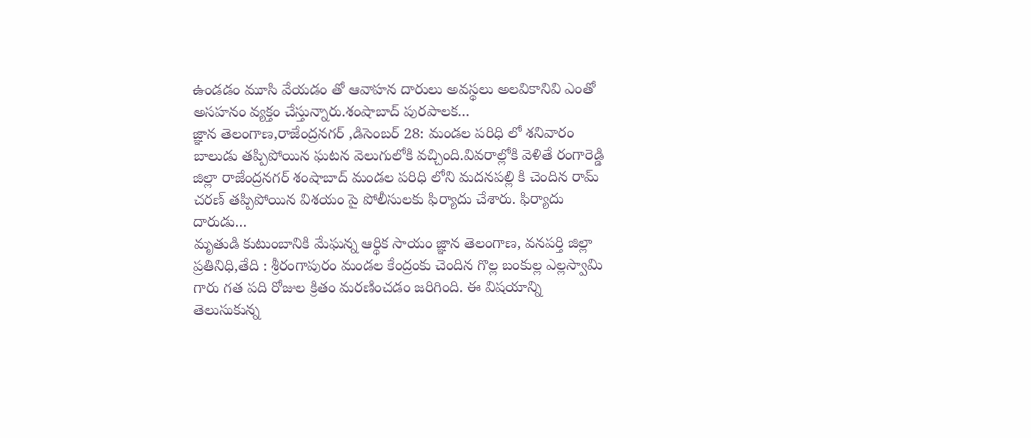ఉండడం మూసి వేయడం తో ఆవాహన దారులు అవస్థలు అలవికానివి ఎంతో అసహనం వ్యక్తం చేస్తున్నారు.శంషాబాద్ పురపాలక...
జ్ఞాన తెలంగాణ,రాజేంద్రనగర్ ,డిసెంబర్ 28: మండల పరిధి లో శనివారం బాలుడు తప్పిపోయిన ఘటన వెలుగులోకి వచ్చింది.వివరాల్లోకి వెళితే రంగారెడ్డి జిల్లా రాజేంద్రనగర్ శంషాబాద్ మండల పరిధి లోని మదనపల్లి కి చెందిన రామ్ చరణ్ తప్పిపోయిన విశయం పై పోలీసులకు ఫిర్యాదు చేశారు. ఫిర్యాదు దారుడు...
మృతుడి కుటుంబానికి మేఘన్న ఆర్థిక సాయం జ్ఞాన తెలంగాణ, వనపర్తి జిల్లా ప్రతినిధి,తేది : శ్రీరంగాపురం మండల కేంద్రంకు చెందిన గొల్ల బంకుల్ల ఎల్లస్వామి గారు గత పది రోజుల క్రితం మరణించడం జరిగింది. ఈ విషయాన్ని తెలుసుకున్న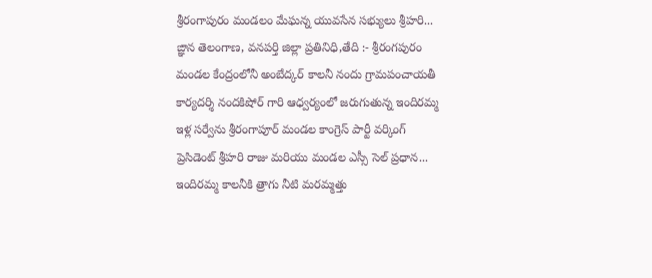శ్రీరంగాపురం మండలం మేఘన్న యువసేన సభ్యులు శ్రీహరి...
ఙ్ఞాన తెలంగాణ, వనపర్తి జిల్లా ప్రతినిధి,తేది :- శ్రీరంగపురం మండల కేంద్రంలోనీ అంబేద్కర్ కాలనీ నందు గ్రామపంచాయతీ కార్యదర్శి నందకిషోర్ గారి ఆధ్వర్యంలో జరుగుతున్న ఇందిరమ్మ ఇళ్ల సర్వేను శ్రీరంగాపూర్ మండల కాంగ్రెస్ పార్టీ వర్కింగ్ ప్రెసిడెంట్ శ్రీహరి రాజు మరియు మండల ఎస్సీ సెల్ ప్రధాన...
ఇందిరమ్మ కాలనీకి త్రాగు నీటి మరమ్మత్తు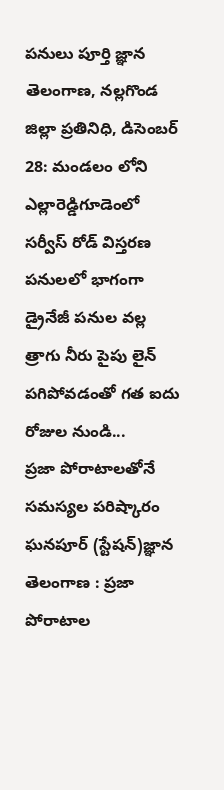పనులు పూర్తి జ్ఞాన తెలంగాణ, నల్లగొండ జిల్లా ప్రతినిధి, డిసెంబర్ 28: మండలం లోని ఎల్లారెడ్డిగూడెంలో సర్వీస్ రోడ్ విస్తరణ పనులలో భాగంగా డ్రైనేజీ పనుల వల్ల త్రాగు నీరు పైపు లైన్ పగిపోవడంతో గత ఐదు రోజుల నుండి...
ప్రజా పోరాటాలతోనే సమస్యల పరిష్కారం ఘనపూర్ (స్టేషన్)జ్ఞాన తెలంగాణ : ప్రజా పోరాటాల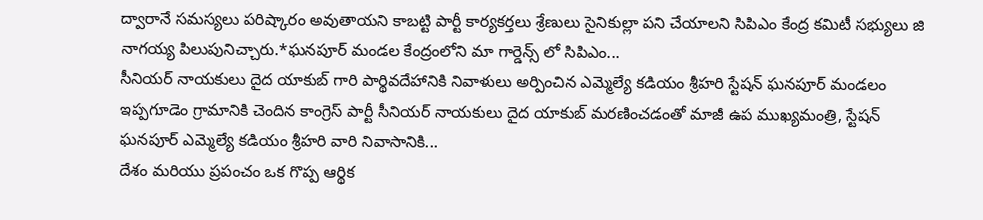ద్వారానే సమస్యలు పరిష్కారం అవుతాయని కాబట్టి పార్టీ కార్యకర్తలు శ్రేణులు సైనికుల్లా పని చేయాలని సిపిఎం కేంద్ర కమిటీ సభ్యులు జి నాగయ్య పిలుపునిచ్చారు.*ఘనపూర్ మండల కేంద్రంలోని మా గార్డెన్స్ లో సిపిఎం...
సీనియర్ నాయకులు దైద యాకుబ్ గారి పార్థివదేహానికి నివాళులు అర్పించిన ఎమ్మెల్యే కడియం శ్రీహరి స్టేషన్ ఘనపూర్ మండలం ఇప్పగూడెం గ్రామానికి చెందిన కాంగ్రెస్ పార్టీ సీనియర్ నాయకులు దైద యాకుబ్ మరణించడంతో మాజీ ఉప ముఖ్యమంత్రి, స్టేషన్ ఘనపూర్ ఎమ్మెల్యే కడియం శ్రీహరి వారి నివాసానికి...
దేశం మరియు ప్రపంచం ఒక గొప్ప ఆర్థిక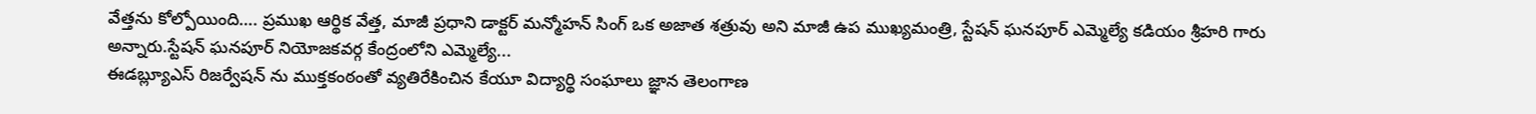వేత్తను కోల్పోయింది…. ప్రముఖ ఆర్థిక వేత్త, మాజీ ప్రధాని డాక్టర్ మన్మోహన్ సింగ్ ఒక అజాత శత్రువు అని మాజీ ఉప ముఖ్యమంత్రి, స్టేషన్ ఘనపూర్ ఎమ్మెల్యే కడియం శ్రీహరి గారు అన్నారు.స్టేషన్ ఘనపూర్ నియోజకవర్గ కేంద్రంలోని ఎమ్మెల్యే...
ఈడబ్ల్యూఎస్ రిజర్వేషన్ ను ముక్తకంఠంతో వ్యతిరేకించిన కేయూ విద్యార్థి సంఘాలు జ్ఞాన తెలంగాణ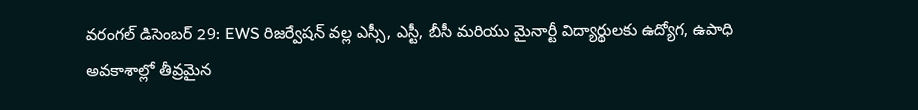వరంగల్ డిసెంబర్ 29: EWS రిజర్వేషన్ వల్ల ఎస్సీ, ఎస్టీ, బీసీ మరియు మైనార్టీ విద్యార్థులకు ఉద్యోగ, ఉపాధి అవకాశాల్లో తీవ్రమైన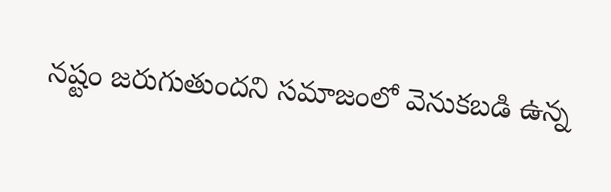నష్టం జరుగుతుందని సమాజంలో వెనుకబడి ఉన్న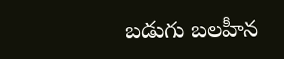బడుగు బలహీన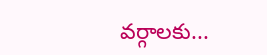వర్గాలకు...